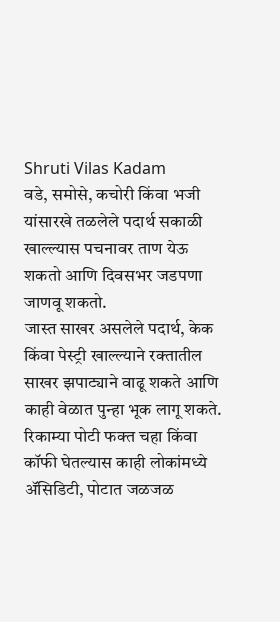Shruti Vilas Kadam
वडे, समोसे, कचोरी किंवा भजी यांसारखे तळलेले पदार्थ सकाळी खाल्ल्यास पचनावर ताण येऊ शकतो आणि दिवसभर जडपणा जाणवू शकतो.
जास्त साखर असलेले पदार्थ, केक किंवा पेस्ट्री खाल्ल्याने रक्तातील साखर झपाट्याने वाढू शकते आणि काही वेळात पुन्हा भूक लागू शकते.
रिकाम्या पोटी फक्त चहा किंवा कॉफी घेतल्यास काही लोकांमध्ये ॲसिडिटी, पोटात जळजळ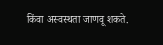किंवा अस्वस्थता जाणवू शकते.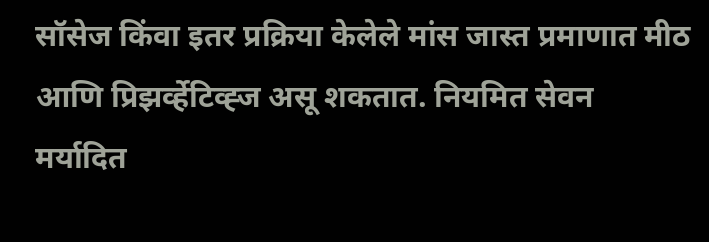सॉसेज किंवा इतर प्रक्रिया केलेले मांस जास्त प्रमाणात मीठ आणि प्रिझर्व्हेटिव्ह्ज असू शकतात. नियमित सेवन मर्यादित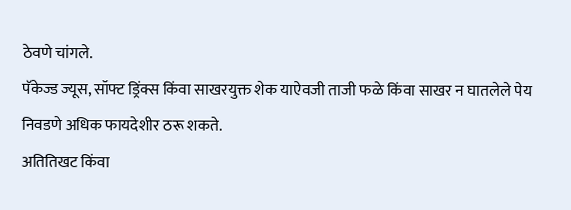ठेवणे चांगले.
पॅकेज्ड ज्यूस, सॉफ्ट ड्रिंक्स किंवा साखरयुक्त शेक याऐवजी ताजी फळे किंवा साखर न घातलेले पेय निवडणे अधिक फायदेशीर ठरू शकते.
अतितिखट किंवा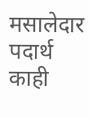मसालेदार पदार्थ काही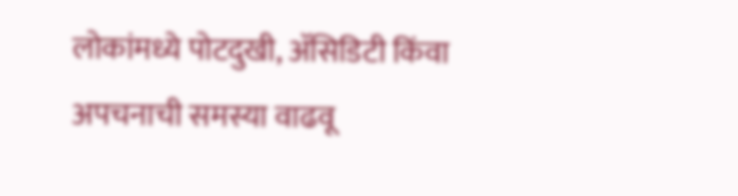लोकांमध्ये पोटदुखी, ॲसिडिटी किंवा अपचनाची समस्या वाढवू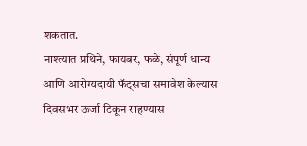शकतात.
नाश्त्यात प्रथिने, फायबर, फळे, संपूर्ण धान्य आणि आरोग्यदायी फॅट्सचा समावेश केल्यास दिवसभर ऊर्जा टिकून राहण्यास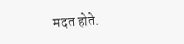मदत होते.